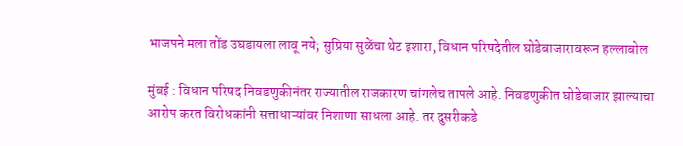भाजपने मला तोंड उघडायला लावू नये; सुप्रिया सुळेंचा थेट इशारा, विधान परिषदेतील घोडेबाजारावरून हल्लाबोल

मुंबई : विधान परिषद निवडणुकीनंतर राज्यातील राजकारण चांगलेच तापले आहे. निवडणुकीत घोडेबाजार झाल्याचा आरोप करत विरोधकांनी सत्ताधाऱ्यांवर निशाणा साधला आहे. तर दुसरीकडे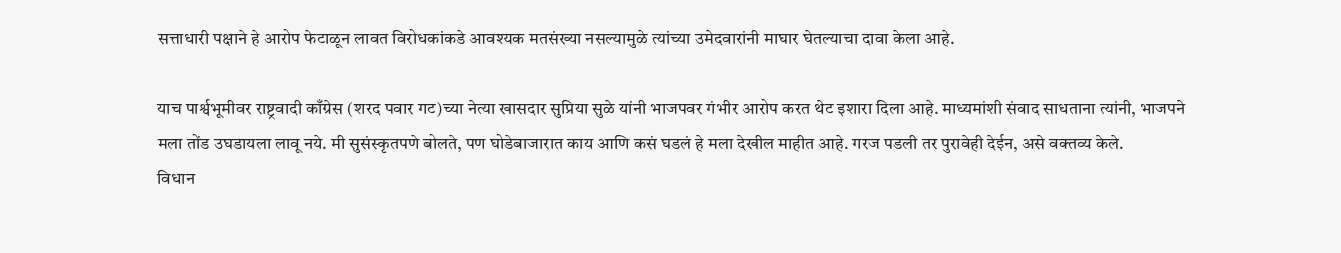सत्ताधारी पक्षाने हे आरोप फेटाळून लावत विरोधकांकडे आवश्यक मतसंख्या नसल्यामुळे त्यांच्या उमेदवारांनी माघार घेतल्याचा दावा केला आहे.

याच पार्श्वभूमीवर राष्ट्रवादी काँग्रेस (शरद पवार गट)च्या नेत्या खासदार सुप्रिया सुळे यांनी भाजपवर गंभीर आरोप करत थेट इशारा दिला आहे. माध्यमांशी संवाद साधताना त्यांनी, भाजपने मला तोंड उघडायला लावू नये. मी सुसंस्कृतपणे बोलते, पण घोडेबाजारात काय आणि कसं घडलं हे मला देखील माहीत आहे. गरज पडली तर पुरावेही देईन, असे वक्तव्य केले.
विधान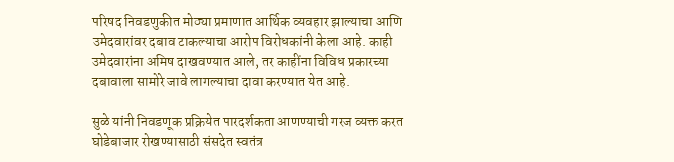परिषद निवडणुकीत मोठ्या प्रमाणात आर्थिक व्यवहार झाल्याचा आणि उमेदवारांवर दबाव टाकल्याचा आरोप विरोधकांनी केला आहे. काही उमेदवारांना अमिष दाखवण्यात आले, तर काहींना विविध प्रकारच्या दबावाला सामोरे जावे लागल्याचा दावा करण्यात येत आहे.

सुळे यांनी निवडणूक प्रक्रियेत पारदर्शकता आणण्याची गरज व्यक्त करत घोडेबाजार रोखण्यासाठी संसदेत स्वतंत्र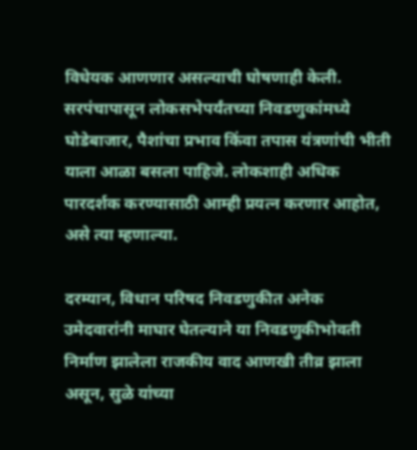विधेयक आणणार असल्याची घोषणाही केली. सरपंचापासून लोकसभेपर्यंतच्या निवडणुकांमध्ये घोडेबाजार, पैशांचा प्रभाव किंवा तपास यंत्रणांची भीती याला आळा बसला पाहिजे. लोकशाही अधिक पारदर्शक करण्यासाठी आम्ही प्रयत्न करणार आहोत, असे त्या म्हणाल्या.

दरम्यान, विधान परिषद निवडणुकीत अनेक उमेदवारांनी माघार घेतल्याने या निवडणुकीभोवती निर्माण झालेला राजकीय वाद आणखी तीव्र झाला असून, सुळे यांच्या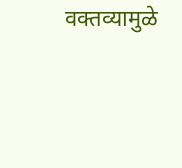वक्तव्यामुळे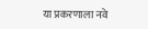या प्रकरणाला नवे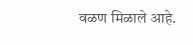वळण मिळाले आहे.